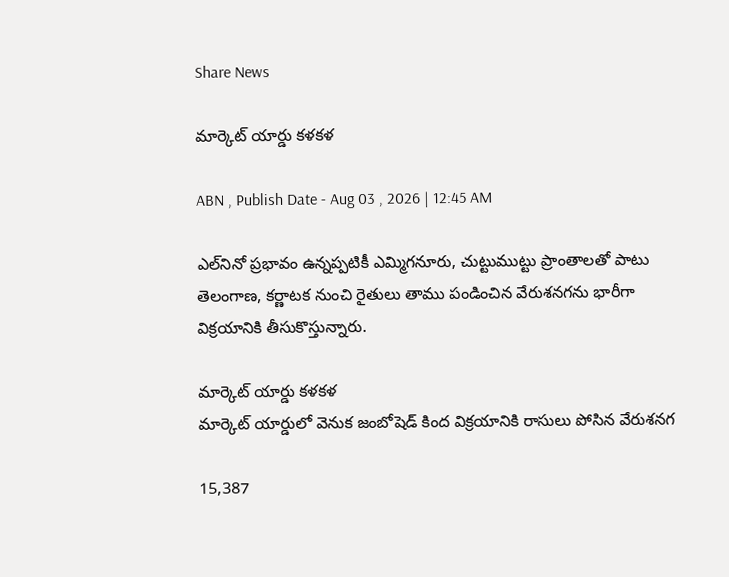Share News

మార్కెట్‌ యార్డు కళకళ

ABN , Publish Date - Aug 03 , 2026 | 12:45 AM

ఎల్‌నినో ప్రభావం ఉన్నప్పటికీ ఎమ్మిగనూరు, చుట్టుముట్టు ప్రాంతాలతో పాటు తెలంగాణ, కర్ణాటక నుంచి రైతులు తాము పండించిన వేరుశనగను భారీగా విక్రయానికి తీసుకొస్తున్నారు.

మార్కెట్‌ యార్డు కళకళ
మార్కెట్‌ యార్డులో వెనుక జంబోషెడ్‌ కింద విక్రయానికి రాసులు పోసిన వేరుశనగ

15,387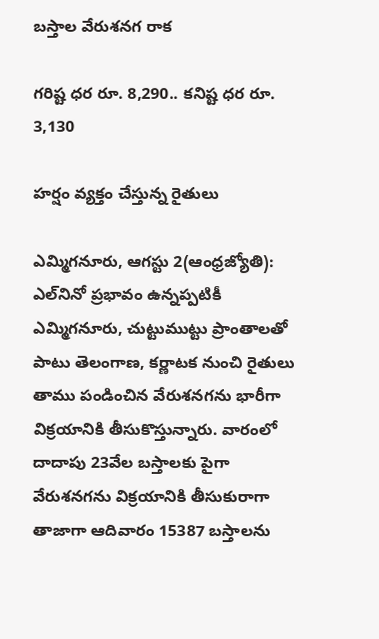బస్తాల వేరుశనగ రాక

గరిష్ట ధర రూ. 8,290.. కనిష్ట ధర రూ. 3,130

హర్షం వ్యక్తం చేస్తున్న రైతులు

ఎమ్మిగనూరు, ఆగస్టు 2(ఆంధ్రజ్యోతి): ఎల్‌నినో ప్రభావం ఉన్నప్పటికీ ఎమ్మిగనూరు, చుట్టుముట్టు ప్రాంతాలతో పాటు తెలంగాణ, కర్ణాటక నుంచి రైతులు తాము పండించిన వేరుశనగను భారీగా విక్రయానికి తీసుకొస్తున్నారు. వారంలో దాదాపు 23వేల బస్తాలకు పైగా వేరుశనగను విక్రయానికి తీసుకురాగా తాజాగా ఆదివారం 15387 బస్తాలను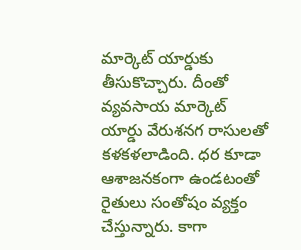మార్కెట్‌ యార్డుకు తీసుకొచ్చారు. దీంతో వ్యవసాయ మార్కెట్‌ యార్డు వేరుశనగ రాసులతో కళకళలాడింది. ధర కూడా ఆశాజనకంగా ఉండటంతో రైతులు సంతోషం వ్యక్తం చేస్తున్నారు. కాగా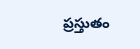ప్రస్తుతం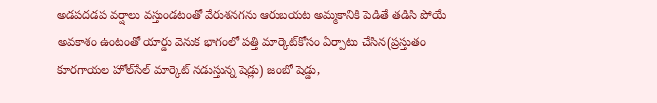అడపదడప వర్షాలు వస్తుండటంతో వేరుశనగను ఆరుబయట అమ్మకానికి పెడితే తడిసి పోయే అవకాశం ఉంటంతో యార్డు వెనుక భాగంలో పత్తి మార్కెట్‌కోసం ఏర్పాటు చేసిన(ప్రస్తుతం కూరగాయల హోల్‌సేల్‌ మార్కెట్‌ నడుస్తున్న షెడ్లు) జంబో షెడ్డు,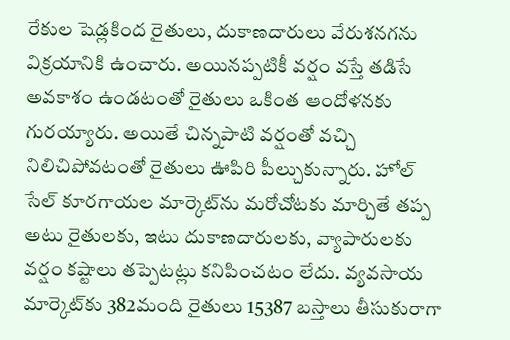రేకుల షెడ్లకింద రైతులు, దుకాణదారులు వేరుశనగను విక్రయానికి ఉంచారు. అయినప్పటికీ వర్షం వస్తే తడిసే అవకాశం ఉండటంతో రైతులు ఒకింత ఆందోళనకు గురయ్యారు. అయితే చిన్నపాటి వర్షంతో వచ్చి నిలిచిపోవటంతో రైతులు ఊపిరి పీల్చుకున్నారు. హోల్‌ సేల్‌ కూరగాయల మార్కెట్‌ను మరోచోటకు మార్చితే తప్ప అటు రైతులకు, ఇటు దుకాణదారులకు, వ్యాపారులకు వర్షం కష్టాలు తప్పెటట్లు కనిపించటం లేదు. వ్యవసాయ మార్కెట్‌కు 382మంది రైతులు 15387 బస్తాలు తీసుకురాగా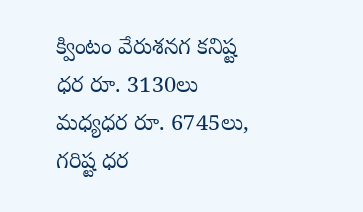క్వింటం వేరుశనగ కనిష్ట ధర రూ. 3130లు మధ్యధర రూ. 6745లు, గరిష్ట ధర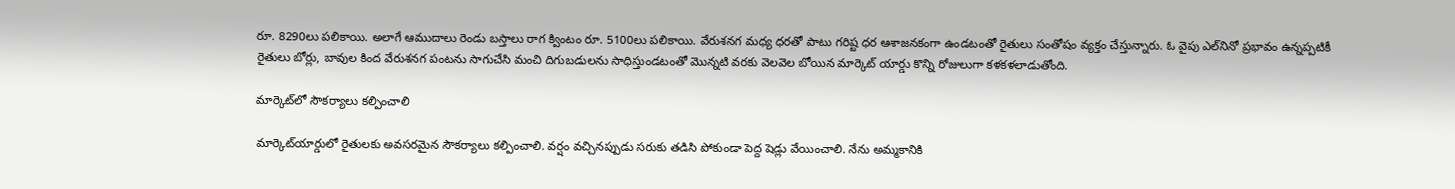రూ. 8290లు పలికాయి. అలాగే ఆముదాలు రెండు బస్తాలు రాగ క్వింటం రూ. 5100లు పలికాయి. వేరుశనగ మధ్య ధరతో పాటు గరిష్ట ధర ఆశాజనకంగా ఉండటంతో రైతులు సంతోషం వ్యక్తం చేస్తున్నారు. ఓ వైపు ఎల్‌నినో ప్రభావం ఉన్నప్పటికీ రైతులు బోర్లు, బావుల కింద వేరుశనగ పంటను సాగుచేసి మంచి దిగుబడులను సాధిస్తుండటంతో మొన్నటి వరకు వెలవెల బోయిన మార్కెట్‌ యార్డు కొన్ని రోజులుగా కళకళలాడుతోంది.

మార్కెట్‌లో సౌకర్యాలు కల్పించాలి

మార్కెట్‌యార్డులో రైతులకు అవసరమైన సౌకర్యాలు కల్పించాలి. వర్షం వచ్చినప్పుడు సరుకు తడిసి పోకుండా పెద్ద షెడ్లు వేయించాలి. నేను అమ్మకానికి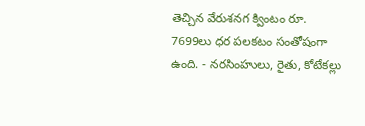తెచ్చిన వేరుశనగ క్వింటం రూ. 7699లు ధర పలకటం సంతోషంగా ఉంది. - నరసింహులు, రైతు, కోటేకల్లు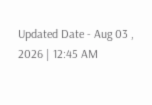Updated Date - Aug 03 , 2026 | 12:45 AM